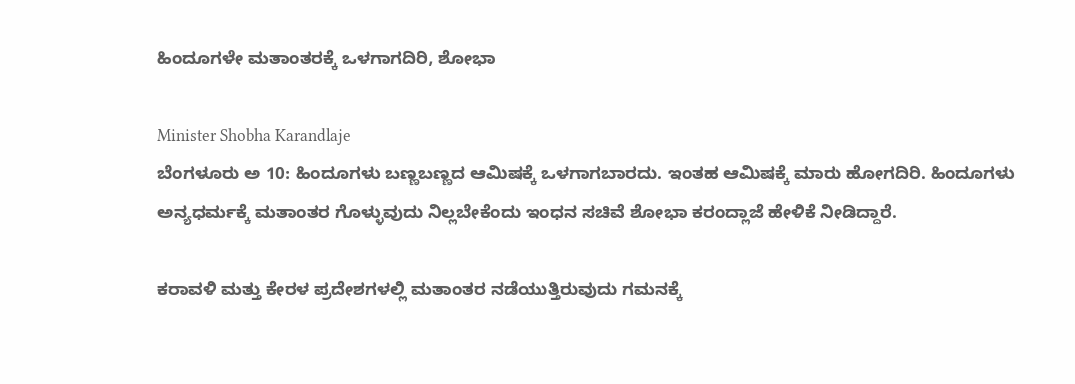ಹಿಂದೂಗಳೇ ಮತಾಂತರಕ್ಕೆ ಒಳಗಾಗದಿರಿ, ಶೋಭಾ

Minister Shobha Karandlaje
ಬೆಂಗಳೂರು ಅ 10: ಹಿಂದೂಗಳು ಬಣ್ಣಬಣ್ಣದ ಆಮಿಷಕ್ಕೆ ಒಳಗಾಗಬಾರದು. ಇಂತಹ ಆಮಿಷಕ್ಕೆ ಮಾರು ಹೋಗದಿರಿ. ಹಿಂದೂಗಳು ಅನ್ಯಧರ್ಮಕ್ಕೆ ಮತಾಂತರ ಗೊಳ್ಳುವುದು ನಿಲ್ಲಬೇಕೆಂದು ಇಂಧನ ಸಚಿವೆ ಶೋಭಾ ಕರಂದ್ಲಾಜೆ ಹೇಳಿಕೆ ನೀಡಿದ್ದಾರೆ.

ಕರಾವಳಿ ಮತ್ತು ಕೇರಳ ಪ್ರದೇಶಗಳಲ್ಲಿ ಮತಾಂತರ ನಡೆಯುತ್ತಿರುವುದು ಗಮನಕ್ಕೆ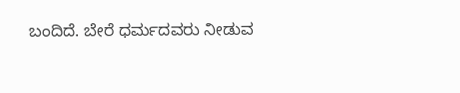ಬಂದಿದೆ. ಬೇರೆ ಧರ್ಮದವರು ನೀಡುವ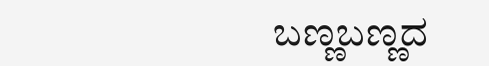ಬಣ್ಣಬಣ್ಣದ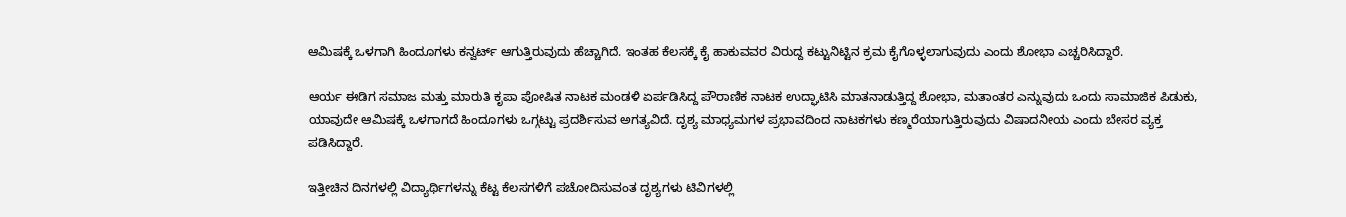ಆಮಿಷಕ್ಕೆ ಒಳಗಾಗಿ ಹಿಂದೂಗಳು ಕನ್ವರ್ಟ್ ಆಗುತ್ತಿರುವುದು ಹೆಚ್ಚಾಗಿದೆ. ಇಂತಹ ಕೆಲಸಕ್ಕೆ ಕೈ ಹಾಕುವವರ ವಿರುದ್ದ ಕಟ್ಟುನಿಟ್ಟಿನ ಕ್ರಮ ಕೈಗೊಳ್ಳಲಾಗುವುದು ಎಂದು ಶೋಭಾ ಎಚ್ಚರಿಸಿದ್ದಾರೆ.

ಆರ್ಯ ಈಡಿಗ ಸಮಾಜ ಮತ್ತು ಮಾರುತಿ ಕೃಪಾ ಪೋಷಿತ ನಾಟಕ ಮಂಡಳಿ ಏರ್ಪಡಿಸಿದ್ದ ಪೌರಾಣಿಕ ನಾಟಕ ಉದ್ಘಾಟಿಸಿ ಮಾತನಾಡುತ್ತಿದ್ದ ಶೋಭಾ, ಮತಾಂತರ ಎನ್ನುವುದು ಒಂದು ಸಾಮಾಜಿಕ ಪಿಡುಕು, ಯಾವುದೇ ಆಮಿಷಕ್ಕೆ ಒಳಗಾಗದೆ ಹಿಂದೂಗಳು ಒಗ್ಗಟ್ಟು ಪ್ರದರ್ಶಿಸುವ ಅಗತ್ಯವಿದೆ. ದೃಶ್ಯ ಮಾಧ್ಯಮಗಳ ಪ್ರಭಾವದಿಂದ ನಾಟಕಗಳು ಕಣ್ಮರೆಯಾಗುತ್ತಿರುವುದು ವಿಷಾದನೀಯ ಎಂದು ಬೇಸರ ವ್ಯಕ್ತ ಪಡಿಸಿದ್ದಾರೆ.

ಇತ್ತೀಚಿನ ದಿನಗಳಲ್ಲಿ ವಿದ್ಯಾರ್ಥಿಗಳನ್ನು ಕೆಟ್ಟ ಕೆಲಸಗಳಿಗೆ ಪಚೋದಿಸುವಂತ ದೃಶ್ಯಗಳು ಟಿವಿಗಳಲ್ಲಿ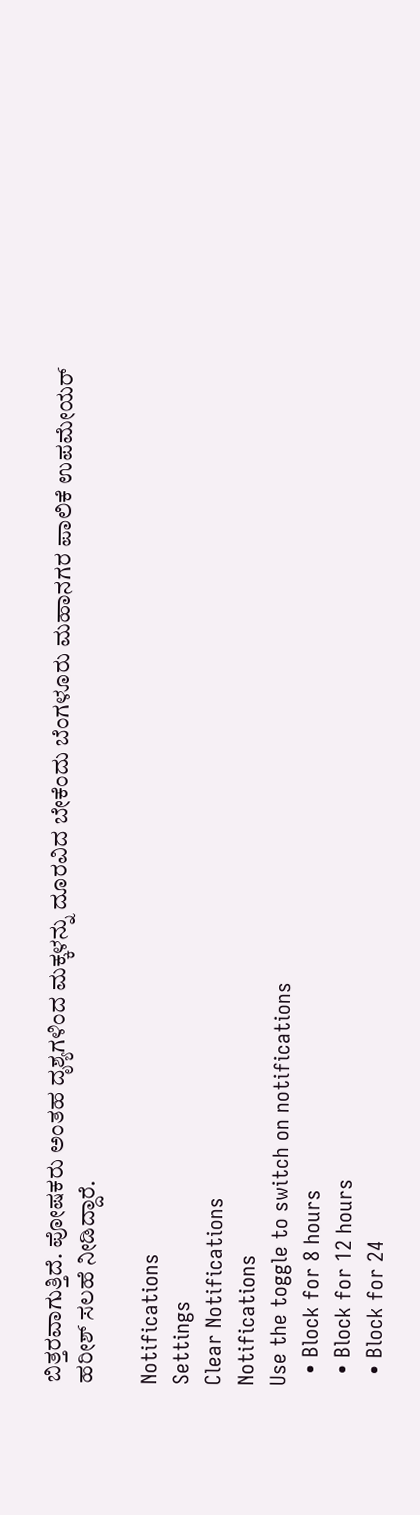ಬಿತ್ತರವಾಗುತ್ತಿದೆ. ಪೋಷಕರು ಅಂತಹ ದೃಶ್ಯಗಳಿಂದ ಮಕ್ಕಳನ್ನು ದೂರವಿದ ಬೇಕೆಂದು ಬೆಂಗಳೂರು ಮಹಾನಗರ ಪಾಲಿಕೆ ಉಪಮೇಯರ್ ಹರೀಶ್ ಸಲಹೆ ನೀಡಿದ್ದಾರೆ.

Notifications
Settings
Clear Notifications
Notifications
Use the toggle to switch on notifications
  • Block for 8 hours
  • Block for 12 hours
  • Block for 24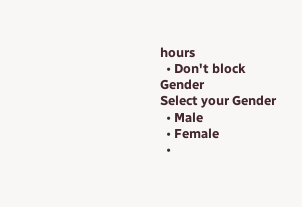hours
  • Don't block
Gender
Select your Gender
  • Male
  • Female
  •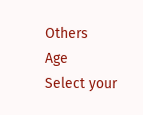Others
Age
Select your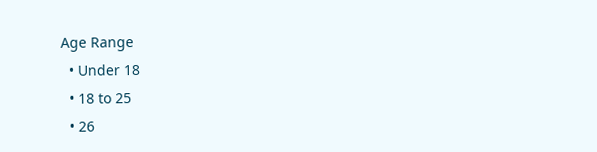Age Range
  • Under 18
  • 18 to 25
  • 26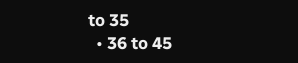to 35
  • 36 to 45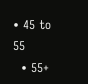• 45 to 55
  • 55+